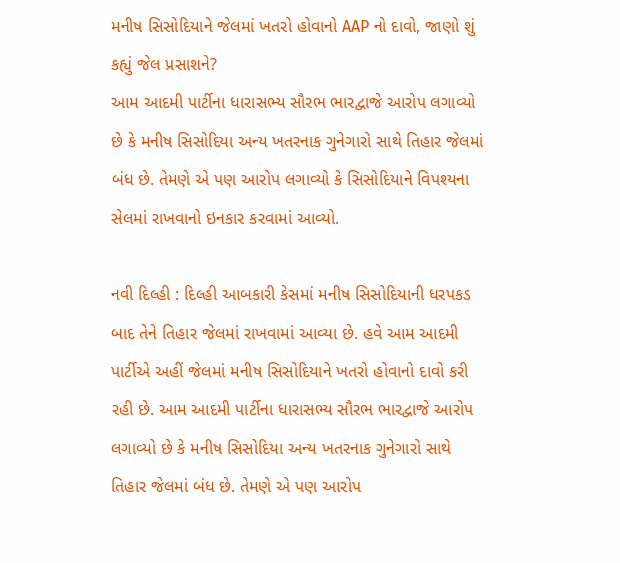મનીષ સિસોદિયાને જેલમાં ખતરો હોવાનો AAP નો દાવો, જાણો શું કહ્યું જેલ પ્રસાશને?
આમ આદમી પાર્ટીના ધારાસભ્ય સૌરભ ભારદ્વાજે આરોપ લગાવ્યો છે કે મનીષ સિસોદિયા અન્ય ખતરનાક ગુનેગારો સાથે તિહાર જેલમાં બંધ છે. તેમણે એ પણ આરોપ લગાવ્યો કે સિસોદિયાને વિપશ્યના સેલમાં રાખવાનો ઇનકાર કરવામાં આવ્યો.

નવી દિલ્હી : દિલ્હી આબકારી કેસમાં મનીષ સિસોદિયાની ધરપકડ બાદ તેને તિહાર જેલમાં રાખવામાં આવ્યા છે. હવે આમ આદમી પાર્ટીએ અહીં જેલમાં મનીષ સિસોદિયાને ખતરો હોવાનો દાવો કરી રહી છે. આમ આદમી પાર્ટીના ધારાસભ્ય સૌરભ ભારદ્વાજે આરોપ લગાવ્યો છે કે મનીષ સિસોદિયા અન્ય ખતરનાક ગુનેગારો સાથે તિહાર જેલમાં બંધ છે. તેમણે એ પણ આરોપ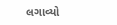લગાવ્યો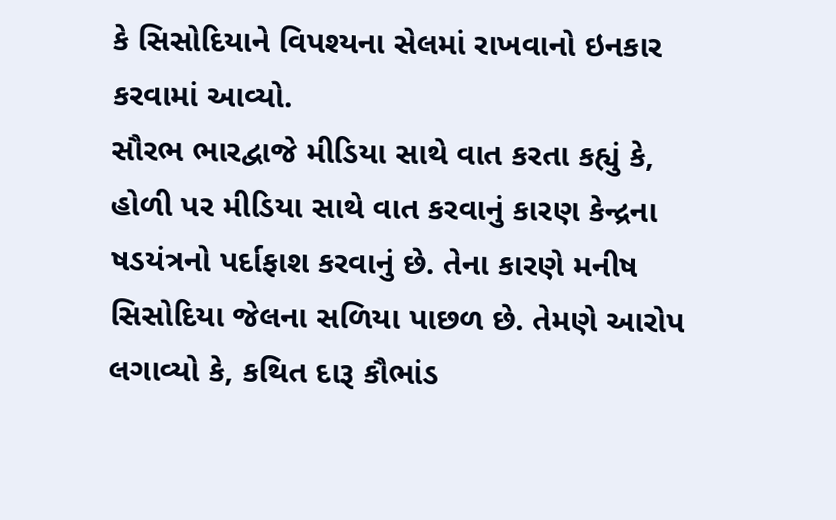કે સિસોદિયાને વિપશ્યના સેલમાં રાખવાનો ઇનકાર કરવામાં આવ્યો.
સૌરભ ભારદ્વાજે મીડિયા સાથે વાત કરતા કહ્યું કે, હોળી પર મીડિયા સાથે વાત કરવાનું કારણ કેન્દ્રના ષડયંત્રનો પર્દાફાશ કરવાનું છે. તેના કારણે મનીષ સિસોદિયા જેલના સળિયા પાછળ છે. તેમણે આરોપ લગાવ્યો કે, કથિત દારૂ કૌભાંડ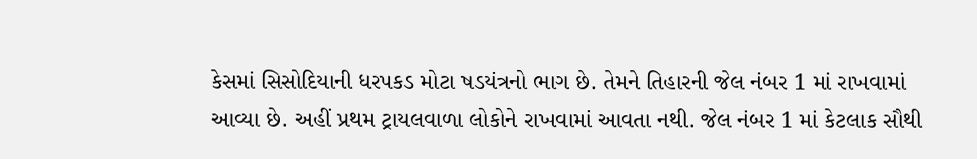કેસમાં સિસોદિયાની ધરપકડ મોટા ષડયંત્રનો ભાગ છે. તેમને તિહારની જેલ નંબર 1 માં રાખવામાં આવ્યા છે. અહીં પ્રથમ ટ્રાયલવાળા લોકોને રાખવામાં આવતા નથી. જેલ નંબર 1 માં કેટલાક સૌથી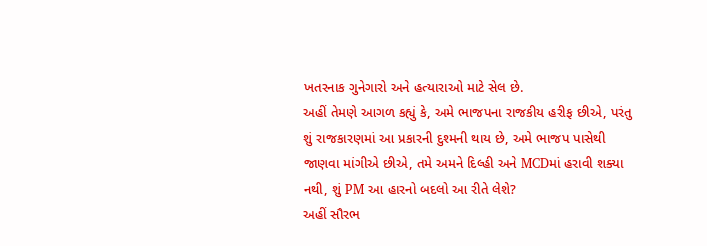ખતરનાક ગુનેગારો અને હત્યારાઓ માટે સેલ છે.
અહીં તેમણે આગળ કહ્યું કે, અમે ભાજપના રાજકીય હરીફ છીએ, પરંતુ શું રાજકારણમાં આ પ્રકારની દુશ્મની થાય છે, અમે ભાજપ પાસેથી જાણવા માંગીએ છીએ, તમે અમને દિલ્હી અને MCDમાં હરાવી શક્યા નથી, શું PM આ હારનો બદલો આ રીતે લેશે?
અહીં સૌરભ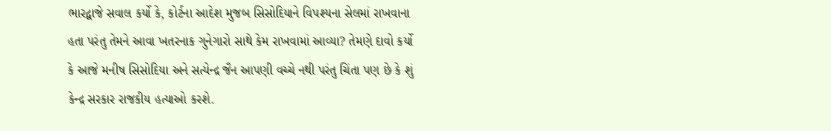ભારદ્વાજે સવાલ કર્યો કે, કોર્ટના આદેશ મુજબ સિસોદિયાને વિપશ્યના સેલમાં રાખવાના હતા પરંતુ તેમને આવા ખતરનાક ગુનેગારો સાથે કેમ રાખવામાં આવ્યા? તેમણે દાવો કર્યો કે આજે મનીષ સિસોદિયા અને સત્યેન્દ્ર જૈન આપણી વચ્ચે નથી પરંતુ ચિંતા પણ છે કે શું કેન્દ્ર સરકાર રાજકીય હત્યાઓ કરશે.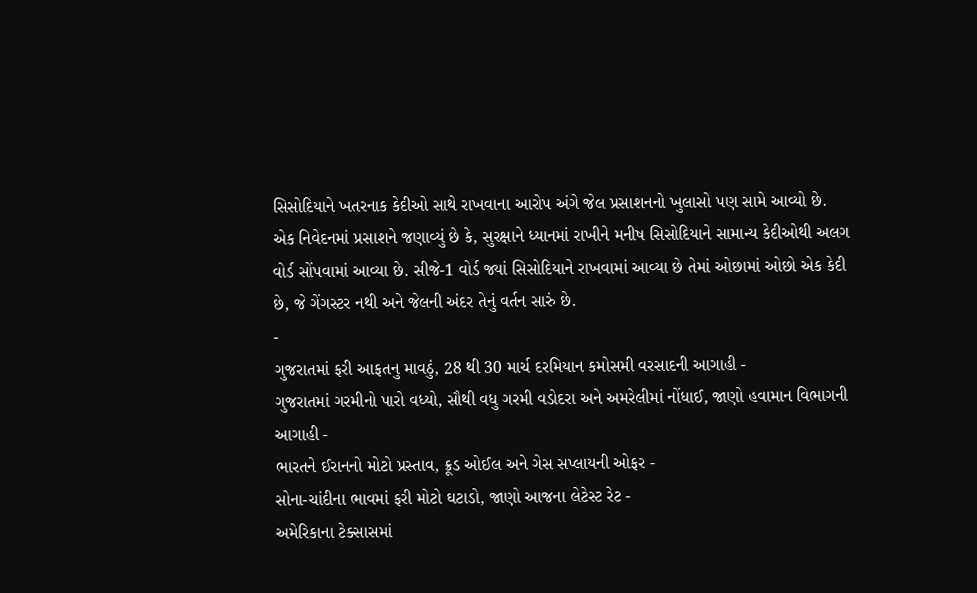સિસોદિયાને ખતરનાક કેદીઓ સાથે રાખવાના આરોપ અંગે જેલ પ્રસાશનનો ખુલાસો પણ સામે આવ્યો છે. એક નિવેદનમાં પ્રસાશને જણાવ્યું છે કે, સુરક્ષાને ધ્યાનમાં રાખીને મનીષ સિસોદિયાને સામાન્ય કેદીઓથી અલગ વોર્ડ સોંપવામાં આવ્યા છે. સીજે-1 વોર્ડ જ્યાં સિસોદિયાને રાખવામાં આવ્યા છે તેમાં ઓછામાં ઓછો એક કેદી છે, જે ગેંગસ્ટર નથી અને જેલની અંદર તેનું વર્તન સારું છે.
-
ગુજરાતમાં ફરી આફતનુ માવઠું, 28 થી 30 માર્ચ દરમિયાન કમોસમી વરસાદની આગાહી -
ગુજરાતમાં ગરમીનો પારો વધ્યો, સૌથી વધુ ગરમી વડોદરા અને અમરેલીમાં નોંધાઈ, જાણો હવામાન વિભાગની આગાહી -
ભારતને ઈરાનનો મોટો પ્રસ્તાવ, ક્રૂડ ઓઈલ અને ગેસ સપ્લાયની ઓફર -
સોના-ચાંદીના ભાવમાં ફરી મોટો ઘટાડો, જાણો આજના લેટેસ્ટ રેટ -
અમેરિકાના ટેક્સાસમાં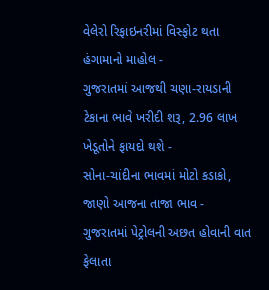વેલેરો રિફાઇનરીમાં વિસ્ફોટ થતા હંગામાનો માહોલ -
ગુજરાતમાં આજથી ચણા-રાયડાની ટેકાના ભાવે ખરીદી શરૂ, 2.96 લાખ ખેડૂતોને ફાયદો થશે -
સોના-ચાંદીના ભાવમાં મોટો કડાકો, જાણો આજના તાજા ભાવ -
ગુજરાતમાં પેટ્રોલની અછત હોવાની વાત ફેલાતા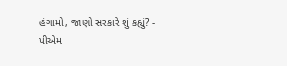હંગામો, જાણો સરકારે શું કહ્યું? -
પીએમ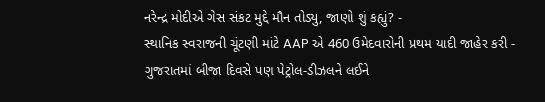નરેન્દ્ર મોદીએ ગેસ સંકટ મુદ્દે મૌન તોડ્યુ, જાણો શું કહ્યું? -
સ્થાનિક સ્વરાજની ચૂંટણી માંટે AAP એ 460 ઉમેદવારોની પ્રથમ યાદી જાહેર કરી -
ગુજરાતમાં બીજા દિવસે પણ પેટ્રોલ-ડીઝલને લઈને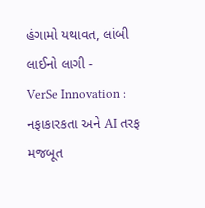હંગામો યથાવત, લાંબી લાઈનો લાગી -
VerSe Innovation : નફાકારકતા અને AI તરફ મજબૂત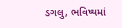ડગલુ, ભવિષ્યમાં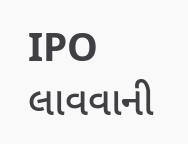IPO લાવવાની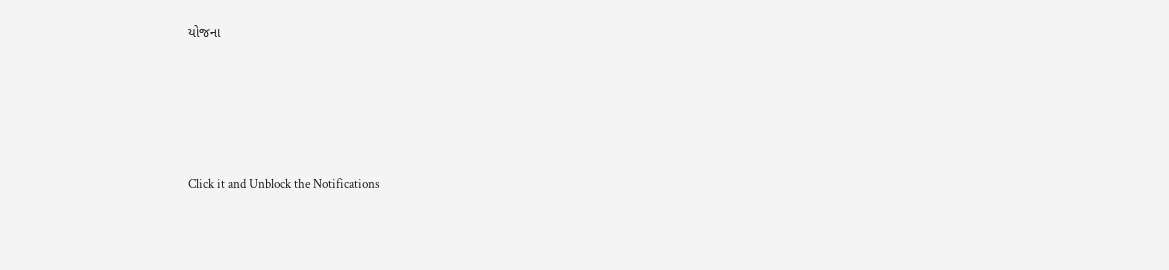યોજના







Click it and Unblock the Notifications